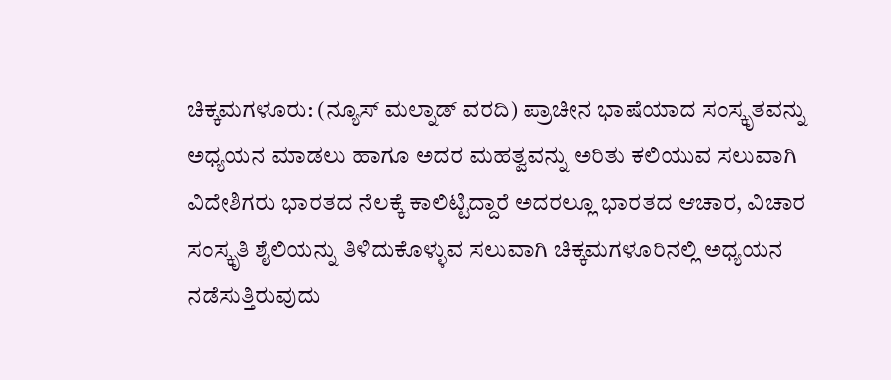ಚಿಕ್ಕಮಗಳೂರು: (ನ್ಯೂಸ್ ಮಲ್ನಾಡ್ ವರದಿ) ಪ್ರಾಚೀನ ಭಾಷೆಯಾದ ಸಂಸ್ಕೃತವನ್ನು ಅಧ್ಯಯನ ಮಾಡಲು ಹಾಗೂ ಅದರ ಮಹತ್ವವನ್ನು ಅರಿತು ಕಲಿಯುವ ಸಲುವಾಗಿ ವಿದೇಶಿಗರು ಭಾರತದ ನೆಲಕ್ಕೆ ಕಾಲಿಟ್ಟಿದ್ದಾರೆ ಅದರಲ್ಲೂ ಭಾರತದ ಆಚಾರ, ವಿಚಾರ ಸಂಸ್ಕೃತಿ ಶೈಲಿಯನ್ನು ತಿಳಿದುಕೊಳ್ಳುವ ಸಲುವಾಗಿ ಚಿಕ್ಕಮಗಳೂರಿನಲ್ಲಿ ಅಧ್ಯಯನ ನಡೆಸುತ್ತಿರುವುದು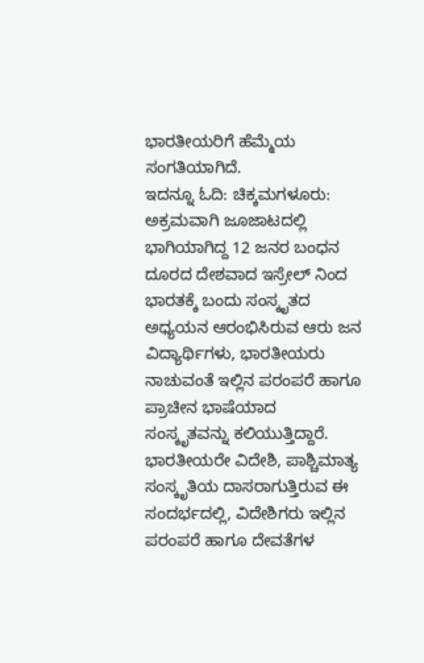ಭಾರತೀಯರಿಗೆ ಹೆಮ್ಮೆಯ ಸಂಗತಿಯಾಗಿದೆ.
ಇದನ್ನೂ ಓದಿ: ಚಿಕ್ಕಮಗಳೂರು: ಅಕ್ರಮವಾಗಿ ಜೂಜಾಟದಲ್ಲಿ ಭಾಗಿಯಾಗಿದ್ದ 12 ಜನರ ಬಂಧನ
ದೂರದ ದೇಶವಾದ ಇಸ್ರೇಲ್ ನಿಂದ ಭಾರತಕ್ಕೆ ಬಂದು ಸಂಸ್ಕೃತದ ಅಧ್ಯಯನ ಆರಂಭಿಸಿರುವ ಆರು ಜನ ವಿದ್ಯಾರ್ಥಿಗಳು, ಭಾರತೀಯರು ನಾಚುವಂತೆ ಇಲ್ಲಿನ ಪರಂಪರೆ ಹಾಗೂ ಪ್ರಾಚೀನ ಭಾಷೆಯಾದ ಸಂಸ್ಕೃತವನ್ನು ಕಲಿಯುತ್ತಿದ್ದಾರೆ. ಭಾರತೀಯರೇ ವಿದೇಶಿ, ಪಾಶ್ಚಿಮಾತ್ಯ ಸಂಸ್ಕೃತಿಯ ದಾಸರಾಗುತ್ತಿರುವ ಈ ಸಂದರ್ಭದಲ್ಲಿ, ವಿದೇಶಿಗರು ಇಲ್ಲಿನ ಪರಂಪರೆ ಹಾಗೂ ದೇವತೆಗಳ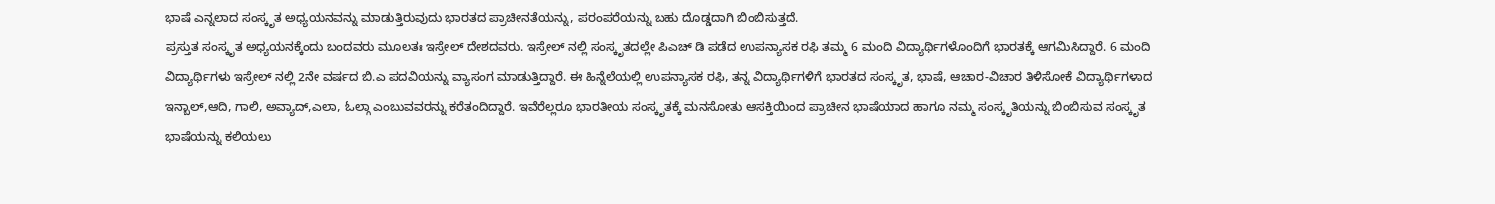ಭಾಷೆ ಎನ್ನಲಾದ ಸಂಸ್ಕೃತ ಅಧ್ಯಯನವನ್ನು ಮಾಡುತ್ತಿರುವುದು ಭಾರತದ ಪ್ರಾಚೀನತೆಯನ್ನು, ಪರಂಪರೆಯನ್ನು ಬಹು ದೊಡ್ಡದಾಗಿ ಬಿಂಬಿಸುತ್ತದೆ.
ಪ್ರಸ್ತುತ ಸಂಸ್ಕೃತ ಅಧ್ಯಯನಕ್ಕೆಂದು ಬಂದವರು ಮೂಲತಃ ಇಸ್ರೇಲ್ ದೇಶದವರು. ಇಸ್ರೇಲ್ ನಲ್ಲಿ ಸಂಸ್ಕೃತದಲ್ಲೇ ಪಿಎಚ್ ಡಿ ಪಡೆದ ಉಪನ್ಯಾಸಕ ರಫಿ ತಮ್ಮ 6 ಮಂದಿ ವಿದ್ಯಾರ್ಥಿಗಳೊಂದಿಗೆ ಭಾರತಕ್ಕೆ ಆಗಮಿಸಿದ್ದಾರೆ. 6 ಮಂದಿ ವಿದ್ಯಾರ್ಥಿಗಳು ಇಸ್ರೇಲ್ ನಲ್ಲಿ 2ನೇ ವರ್ಷದ ಬಿ.ಎ ಪದವಿಯನ್ನು ವ್ಯಾಸಂಗ ಮಾಡುತ್ತಿದ್ದಾರೆ. ಈ ಹಿನ್ನೆಲೆಯಲ್ಲಿ ಉಪನ್ಯಾಸಕ ರಫಿ, ತನ್ನ ವಿದ್ಯಾರ್ಥಿಗಳಿಗೆ ಭಾರತದ ಸಂಸ್ಕೃತ, ಭಾಷೆ, ಆಚಾರ-ವಿಚಾರ ತಿಳಿಸೋಕೆ ವಿದ್ಯಾರ್ಥಿಗಳಾದ ಇನ್ಬಾಲ್,ಆದಿ, ಗಾಲಿ, ಅವ್ಯಾದ್,ಎಲಾ, ಓಲ್ಗಾ ಎಂಬುವವರನ್ನು ಕರೆತಂದಿದ್ದಾರೆ. ಇವೆರೆಲ್ಲರೂ ಭಾರತೀಯ ಸಂಸ್ಕೃತಕ್ಕೆ ಮನಸೋತು ಆಸಕ್ತಿಯಿಂದ ಪ್ರಾಚೀನ ಭಾಷೆಯಾದ ಹಾಗೂ ನಮ್ಮ ಸಂಸ್ಕೃತಿಯನ್ನು ಬಿಂಬಿಸುವ ಸಂಸ್ಕೃತ ಭಾಷೆಯನ್ನು ಕಲಿಯಲು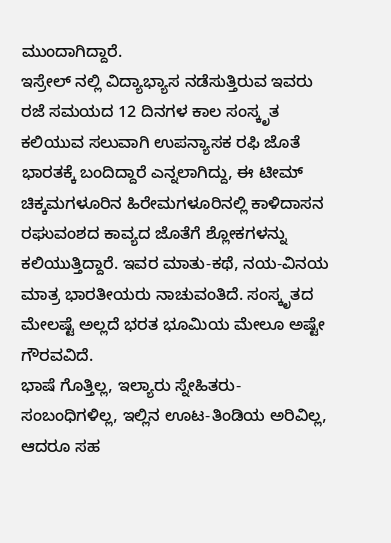ಮುಂದಾಗಿದ್ದಾರೆ.
ಇಸ್ರೇಲ್ ನಲ್ಲಿ ವಿದ್ಯಾಭ್ಯಾಸ ನಡೆಸುತ್ತಿರುವ ಇವರು ರಜೆ ಸಮಯದ 12 ದಿನಗಳ ಕಾಲ ಸಂಸ್ಕೃತ ಕಲಿಯುವ ಸಲುವಾಗಿ ಉಪನ್ಯಾಸಕ ರಫಿ ಜೊತೆ ಭಾರತಕ್ಕೆ ಬಂದಿದ್ದಾರೆ ಎನ್ನಲಾಗಿದ್ದು, ಈ ಟೀಮ್ ಚಿಕ್ಕಮಗಳೂರಿನ ಹಿರೇಮಗಳೂರಿನಲ್ಲಿ ಕಾಳಿದಾಸನ ರಘುವಂಶದ ಕಾವ್ಯದ ಜೊತೆಗೆ ಶ್ಲೋಕಗಳನ್ನು ಕಲಿಯುತ್ತಿದ್ದಾರೆ. ಇವರ ಮಾತು-ಕಥೆ, ನಯ-ವಿನಯ ಮಾತ್ರ ಭಾರತೀಯರು ನಾಚುವಂತಿದೆ. ಸಂಸ್ಕೃತದ ಮೇಲಷ್ಟೆ ಅಲ್ಲದೆ ಭರತ ಭೂಮಿಯ ಮೇಲೂ ಅಷ್ಟೇ ಗೌರವವಿದೆ.
ಭಾಷೆ ಗೊತ್ತಿಲ್ಲ, ಇಲ್ಯಾರು ಸ್ನೇಹಿತರು-ಸಂಬಂಧಿಗಳಿಲ್ಲ, ಇಲ್ಲಿನ ಊಟ-ತಿಂಡಿಯ ಅರಿವಿಲ್ಲ, ಆದರೂ ಸಹ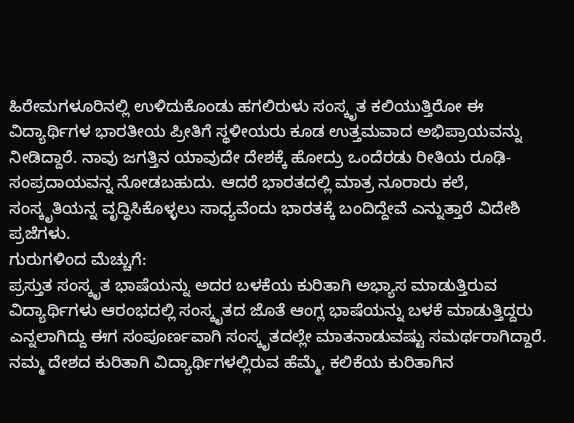ಹಿರೇಮಗಳೂರಿನಲ್ಲಿ ಉಳಿದುಕೊಂಡು ಹಗಲಿರುಳು ಸಂಸ್ಕೃತ ಕಲಿಯುತ್ತಿರೋ ಈ ವಿದ್ಯಾರ್ಥಿಗಳ ಭಾರತೀಯ ಪ್ರೀತಿಗೆ ಸ್ಥಳೀಯರು ಕೂಡ ಉತ್ತಮವಾದ ಅಭಿಪ್ರಾಯವನ್ನು ನೀಡಿದ್ದಾರೆ. ನಾವು ಜಗತ್ತಿನ ಯಾವುದೇ ದೇಶಕ್ಕೆ ಹೋದ್ರು ಒಂದೆರಡು ರೀತಿಯ ರೂಢಿ-ಸಂಪ್ರದಾಯವನ್ನ ನೋಡಬಹುದು. ಆದರೆ ಭಾರತದಲ್ಲಿ ಮಾತ್ರ ನೂರಾರು ಕಲೆ, ಸಂಸ್ಕೃತಿಯನ್ನ ವೃದ್ಧಿಸಿಕೊಳ್ಳಲು ಸಾಧ್ಯವೆಂದು ಭಾರತಕ್ಕೆ ಬಂದಿದ್ದೇವೆ ಎನ್ನುತ್ತಾರೆ ವಿದೇಶಿ ಪ್ರಜೆಗಳು.
ಗುರುಗಳಿಂದ ಮೆಚ್ಚುಗೆ:
ಪ್ರಸ್ತುತ ಸಂಸ್ಕೃತ ಭಾಷೆಯನ್ನು ಅದರ ಬಳಕೆಯ ಕುರಿತಾಗಿ ಅಭ್ಯಾಸ ಮಾಡುತ್ತಿರುವ ವಿದ್ಯಾರ್ಥಿಗಳು ಆರಂಭದಲ್ಲಿ ಸಂಸ್ಕೃತದ ಜೊತೆ ಆಂಗ್ಲ ಭಾಷೆಯನ್ನು ಬಳಕೆ ಮಾಡುತ್ತಿದ್ದರು ಎನ್ನಲಾಗಿದ್ದು ಈಗ ಸಂಪೂರ್ಣವಾಗಿ ಸಂಸ್ಕೃತದಲ್ಲೇ ಮಾತನಾಡುವಷ್ಟು ಸಮರ್ಥರಾಗಿದ್ದಾರೆ. ನಮ್ಮ ದೇಶದ ಕುರಿತಾಗಿ ವಿದ್ಯಾರ್ಥಿಗಳಲ್ಲಿರುವ ಹೆಮ್ಮೆ, ಕಲಿಕೆಯ ಕುರಿತಾಗಿನ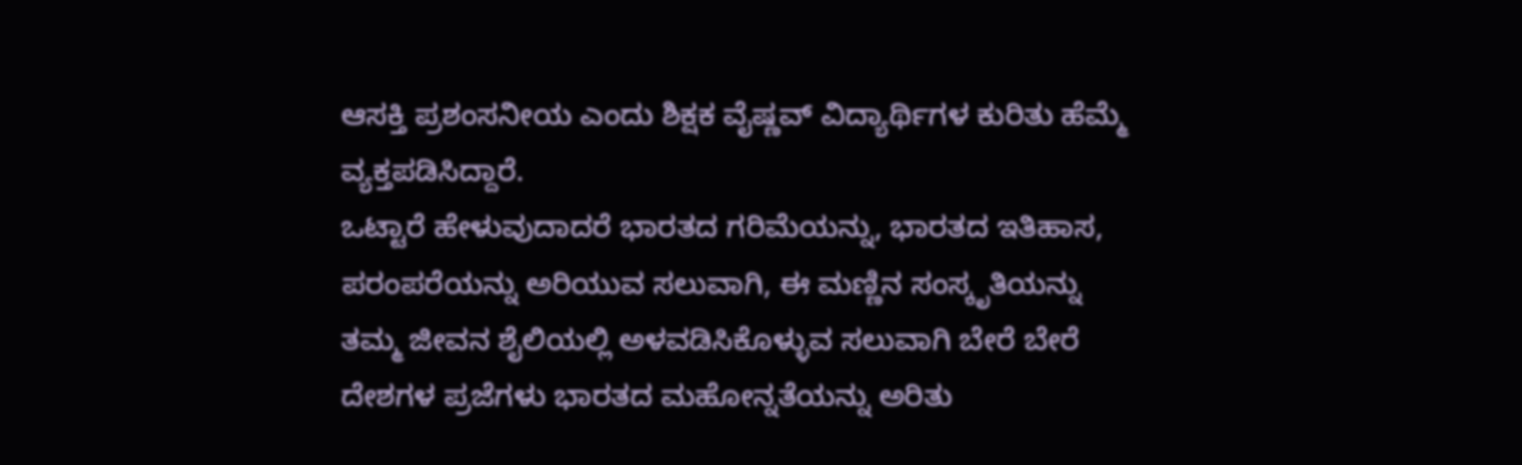ಆಸಕ್ತಿ ಪ್ರಶಂಸನೀಯ ಎಂದು ಶಿಕ್ಷಕ ವೈಷ್ಣವ್ ವಿದ್ಯಾರ್ಥಿಗಳ ಕುರಿತು ಹೆಮ್ಮೆ ವ್ಯಕ್ತಪಡಿಸಿದ್ದಾರೆ.
ಒಟ್ಟಾರೆ ಹೇಳುವುದಾದರೆ ಭಾರತದ ಗರಿಮೆಯನ್ನು, ಭಾರತದ ಇತಿಹಾಸ, ಪರಂಪರೆಯನ್ನು ಅರಿಯುವ ಸಲುವಾಗಿ, ಈ ಮಣ್ಣಿನ ಸಂಸ್ಕೃತಿಯನ್ನು ತಮ್ಮ ಜೀವನ ಶೈಲಿಯಲ್ಲಿ ಅಳವಡಿಸಿಕೊಳ್ಳುವ ಸಲುವಾಗಿ ಬೇರೆ ಬೇರೆ ದೇಶಗಳ ಪ್ರಜೆಗಳು ಭಾರತದ ಮಹೋನ್ನತೆಯನ್ನು ಅರಿತು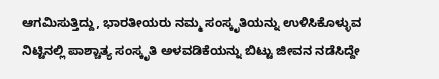ಆಗಮಿಸುತ್ತಿದ್ದು, ಭಾರತೀಯರು ನಮ್ಮ ಸಂಸ್ಕೃತಿಯನ್ನು ಉಳಿಸಿಕೊಳ್ಳುವ ನಿಟ್ಟಿನಲ್ಲಿ ಪಾಶ್ಚಾತ್ಯ ಸಂಸ್ಕೃತಿ ಅಳವಡಿಕೆಯನ್ನು ಬಿಟ್ಟು ಜೀವನ ನಡೆಸಿದ್ದೇ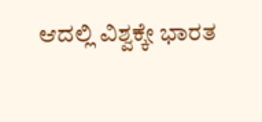ಆದಲ್ಲಿ ವಿಶ್ವಕ್ಕೇ ಭಾರತ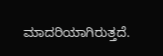ಮಾದರಿಯಾಗಿರುತ್ತದೆ.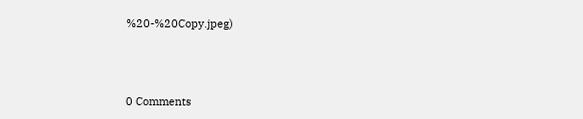%20-%20Copy.jpeg)



0 Comments